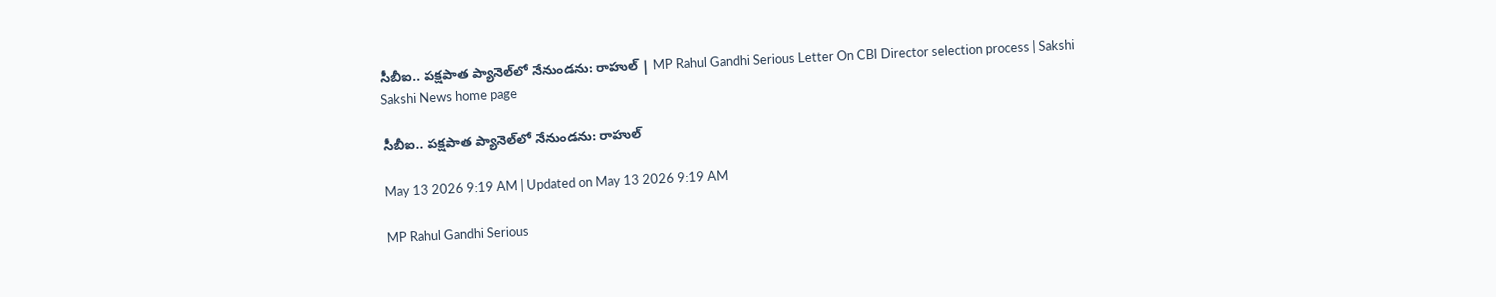సీబీఐ.. పక్షపాత ప్యానెల్‌లో నేనుండను: రాహుల్‌ | MP Rahul Gandhi Serious Letter On CBI Director selection process | Sakshi
Sakshi News home page

సీబీఐ.. పక్షపాత ప్యానెల్‌లో నేనుండను: రాహుల్‌

May 13 2026 9:19 AM | Updated on May 13 2026 9:19 AM

MP Rahul Gandhi Serious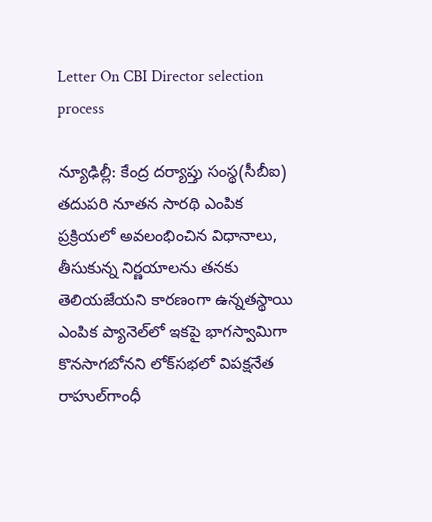Letter On CBI Director selection process

న్యూఢిల్లీ: కేంద్ర దర్యాప్తు సంస్థ(సీబీఐ) తదుపరి నూతన సారథి ఎంపిక ప్రక్రియలో అవలంభించిన విధానాలు, తీసుకున్న నిర్ణయాలను తనకు తెలియజేయని కారణంగా ఉన్నతస్థాయి ఎంపిక ప్యానెల్‌లో ఇకపై భాగస్వామిగా కొనసాగబోనని లోక్‌సభలో విపక్షనేత రాహుల్‌గాంధీ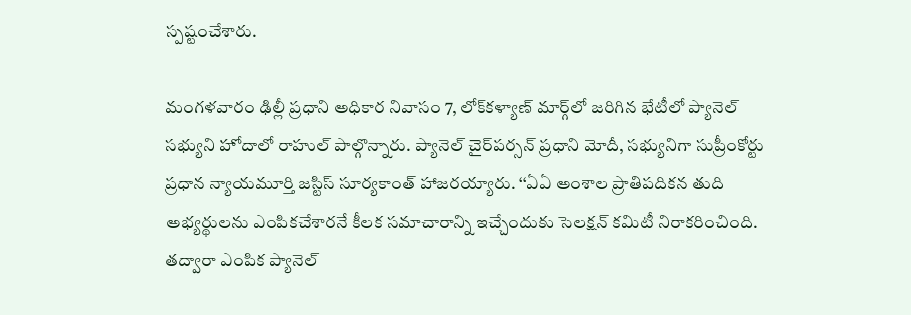స్పష్టంచేశారు.

మంగళవారం ఢిల్లీ ప్రధాని అధికార నివాసం 7, లోక్‌కళ్యాణ్‌ మార్గ్‌లో జరిగిన భేటీలో ప్యానెల్‌ సభ్యుని హోదాలో రాహుల్‌ పాల్గొన్నారు. ప్యానెల్‌ చైర్‌పర్సన్‌ ప్రధాని మోదీ, సభ్యునిగా సుప్రీంకోర్టు ప్రధాన న్యాయమూర్తి జస్టిస్‌ సూర్యకాంత్‌ హాజరయ్యారు. ‘‘ఏఏ అంశాల ప్రాతిపదికన తుది అభ్యర్థులను ఎంపికచేశారనే కీలక సమాచారాన్ని ఇచ్చేందుకు సెలక్షన్‌ కమిటీ నిరాకరించింది. తద్వారా ఎంపిక ప్యానెల్‌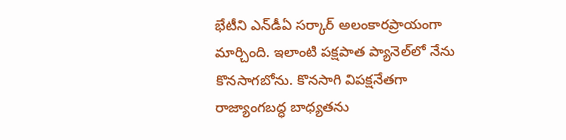భేటీని ఎన్‌డీఏ సర్కార్‌ అలంకారప్రాయంగా మార్చింది. ఇలాంటి పక్షపాత ప్యానెల్‌లో నేను కొనసాగబోను. కొనసాగి విపక్షనేతగా రాజ్యాంగబద్ధ బాధ్యతను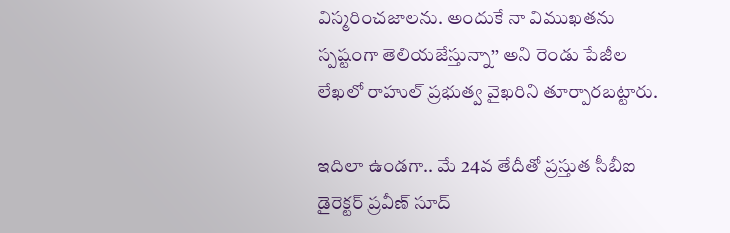విస్మరించజాలను. అందుకే నా విముఖతను స్పష్టంగా తెలియజేస్తున్నా’’ అని రెండు పేజీల లేఖలో రాహుల్‌ ప్రభుత్వ వైఖరిని తూర్పారబట్టారు.

ఇదిలా ఉండగా.. మే 24వ తేదీతో ప్రస్తుత సీబీఐ డైరెక్టర్‌ ప్రవీణ్‌ సూద్‌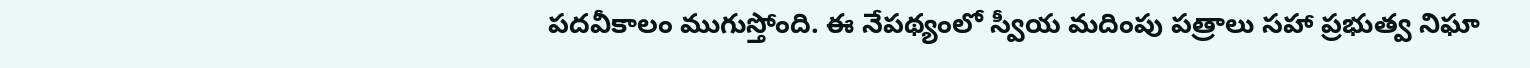పదవీకాలం ముగుస్తోంది. ఈ నేపథ్యంలో స్వీయ మదింపు పత్రాలు సహా ప్రభుత్వ నిఘా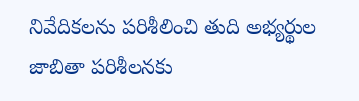నివేదికలను పరిశీలించి తుది అభ్యర్థుల జాబితా పరిశీలనకు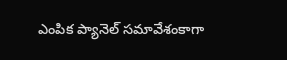ఎంపిక ప్యానెల్‌ సమావేశంకాగా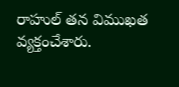రాహుల్‌ తన విముఖత వ్యక్తంచేశారు.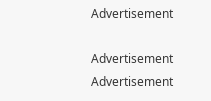Advertisement

Advertisement
Advertisement